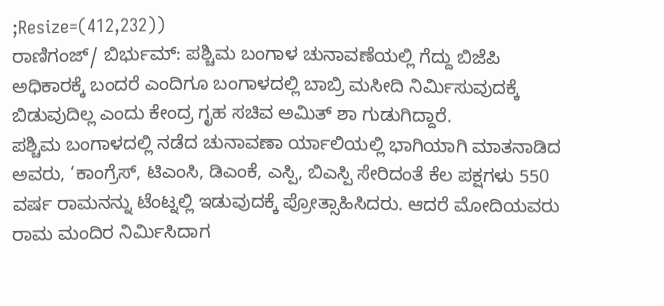;Resize=(412,232))
ರಾಣಿಗಂಜ್/ ಬಿರ್ಭುಮ್: ಪಶ್ಚಿಮ ಬಂಗಾಳ ಚುನಾವಣೆಯಲ್ಲಿ ಗೆದ್ದು ಬಿಜೆಪಿ ಅಧಿಕಾರಕ್ಕೆ ಬಂದರೆ ಎಂದಿಗೂ ಬಂಗಾಳದಲ್ಲಿ ಬಾಬ್ರಿ ಮಸೀದಿ ನಿರ್ಮಿಸುವುದಕ್ಕೆ ಬಿಡುವುದಿಲ್ಲ ಎಂದು ಕೇಂದ್ರ ಗೃಹ ಸಚಿವ ಅಮಿತ್ ಶಾ ಗುಡುಗಿದ್ದಾರೆ.
ಪಶ್ಚಿಮ ಬಂಗಾಳದಲ್ಲಿ ನಡೆದ ಚುನಾವಣಾ ರ್ಯಾಲಿಯಲ್ಲಿ ಭಾಗಿಯಾಗಿ ಮಾತನಾಡಿದ ಅವರು, ‘ಕಾಂಗ್ರೆಸ್, ಟಿಎಂಸಿ, ಡಿಎಂಕೆ, ಎಸ್ಪಿ, ಬಿಎಸ್ಪಿ ಸೇರಿದಂತೆ ಕೆಲ ಪಕ್ಷಗಳು 550 ವರ್ಷ ರಾಮನನ್ನು ಟೆಂಟ್ನಲ್ಲಿ ಇಡುವುದಕ್ಕೆ ಪ್ರೋತ್ಸಾಹಿಸಿದರು. ಆದರೆ ಮೋದಿಯವರು ರಾಮ ಮಂದಿರ ನಿರ್ಮಿಸಿದಾಗ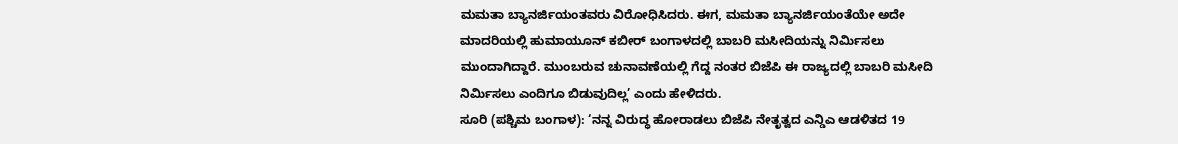ಮಮತಾ ಬ್ಯಾನರ್ಜಿಯಂತವರು ವಿರೋಧಿಸಿದರು. ಈಗ, ಮಮತಾ ಬ್ಯಾನರ್ಜಿಯಂತೆಯೇ ಅದೇ ಮಾದರಿಯಲ್ಲಿ ಹುಮಾಯೂನ್ ಕಬೀರ್ ಬಂಗಾಳದಲ್ಲಿ ಬಾಬರಿ ಮಸೀದಿಯನ್ನು ನಿರ್ಮಿಸಲು ಮುಂದಾಗಿದ್ದಾರೆ. ಮುಂಬರುವ ಚುನಾವಣೆಯಲ್ಲಿ ಗೆದ್ದ ನಂತರ ಬಿಜೆಪಿ ಈ ರಾಜ್ಯದಲ್ಲಿ ಬಾಬರಿ ಮಸೀದಿ ನಿರ್ಮಿಸಲು ಎಂದಿಗೂ ಬಿಡುವುದಿಲ್ಲ’ ಎಂದು ಹೇಳಿದರು.
ಸೂರಿ (ಪಶ್ಚಿಮ ಬಂಗಾಳ): ‘ನನ್ನ ವಿರುದ್ಧ ಹೋರಾಡಲು ಬಿಜೆಪಿ ನೇತೃತ್ವದ ಎನ್ಡಿಎ ಆಡಳಿತದ 19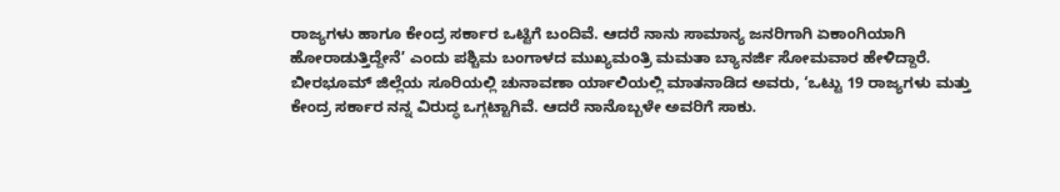ರಾಜ್ಯಗಳು ಹಾಗೂ ಕೇಂದ್ರ ಸರ್ಕಾರ ಒಟ್ಟಿಗೆ ಬಂದಿವೆ. ಆದರೆ ನಾನು ಸಾಮಾನ್ಯ ಜನರಿಗಾಗಿ ಏಕಾಂಗಿಯಾಗಿ ಹೋರಾಡುತ್ತಿದ್ದೇನೆ’ ಎಂದು ಪಶ್ಚಿಮ ಬಂಗಾಳದ ಮುಖ್ಯಮಂತ್ರಿ ಮಮತಾ ಬ್ಯಾನರ್ಜಿ ಸೋಮವಾರ ಹೇಳಿದ್ದಾರೆ.
ಬೀರಭೂಮ್ ಜಿಲ್ಲೆಯ ಸೂರಿಯಲ್ಲಿ ಚುನಾವಣಾ ರ್ಯಾಲಿಯಲ್ಲಿ ಮಾತನಾಡಿದ ಅವರು, ‘ಒಟ್ಟು 19 ರಾಜ್ಯಗಳು ಮತ್ತು ಕೇಂದ್ರ ಸರ್ಕಾರ ನನ್ನ ವಿರುದ್ಧ ಒಗ್ಗಟ್ಟಾಗಿವೆ. ಆದರೆ ನಾನೊಬ್ಬಳೇ ಅವರಿಗೆ ಸಾಕು.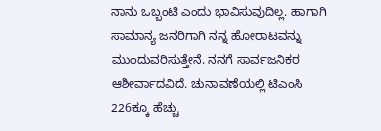ನಾನು ಒಬ್ಬಂಟಿ ಎಂದು ಭಾವಿಸುವುದಿಲ್ಲ. ಹಾಗಾಗಿ ಸಾಮಾನ್ಯ ಜನರಿಗಾಗಿ ನನ್ನ ಹೋರಾಟವನ್ನು ಮುಂದುವರಿಸುತ್ತೇನೆ. ನನಗೆ ಸಾರ್ವಜನಿಕರ ಆಶೀರ್ವಾದವಿದೆ. ಚುನಾವಣೆಯಲ್ಲಿ ಟಿಎಂಸಿ 226ಕ್ಕೂ ಹೆಚ್ಚು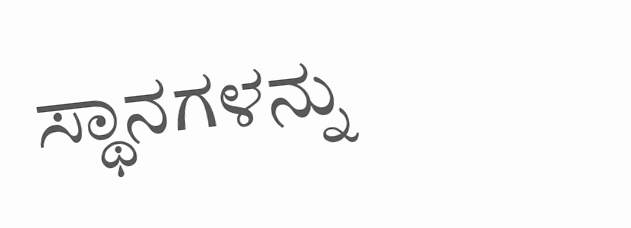ಸ್ಥಾನಗಳನ್ನು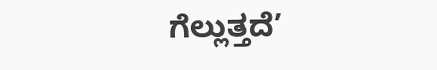ಗೆಲ್ಲುತ್ತದೆ’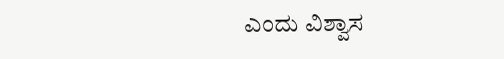ಎಂದು ವಿಶ್ವಾಸ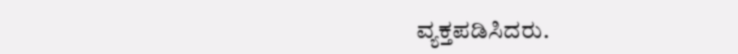ವ್ಯಕ್ತಪಡಿಸಿದರು.